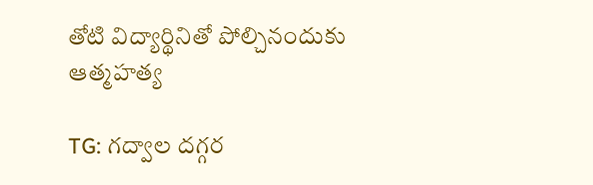తోటి విద్యార్థినితో పోల్చినందుకు ఆత్మహత్య

TG: గద్వాల దగ్గర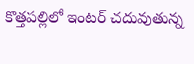కొత్తపల్లిలో ఇంటర్ చదువుతున్న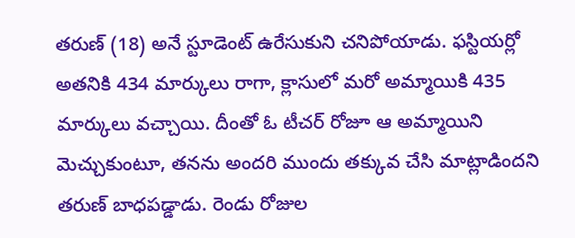తరుణ్ (18) అనే స్టూడెంట్ ఉరేసుకుని చనిపోయాడు. ఫస్టియర్లో అతనికి 434 మార్కులు రాగా, క్లాసులో మరో అమ్మాయికి 435 మార్కులు వచ్చాయి. దీంతో ఓ టీచర్ రోజూ ఆ అమ్మాయిని మెచ్చుకుంటూ, తనను అందరి ముందు తక్కువ చేసి మాట్లాడిందని తరుణ్ బాధపడ్డాడు. రెండు రోజుల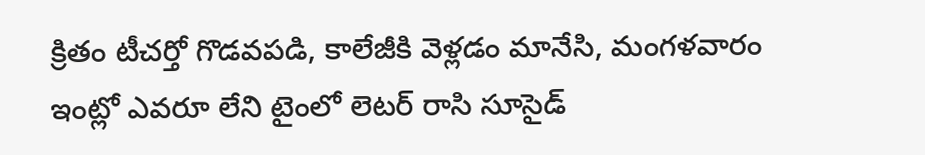క్రితం టీచర్తో గొడవపడి, కాలేజీకి వెళ్లడం మానేసి, మంగళవారం ఇంట్లో ఎవరూ లేని టైంలో లెటర్ రాసి సూసైడ్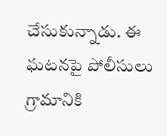చేసుకున్నాడు. ఈ ఘటనపై పోలీసులు గ్రామానికి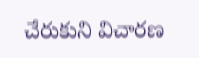చేరుకుని విచారణ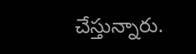చేస్తున్నారు.